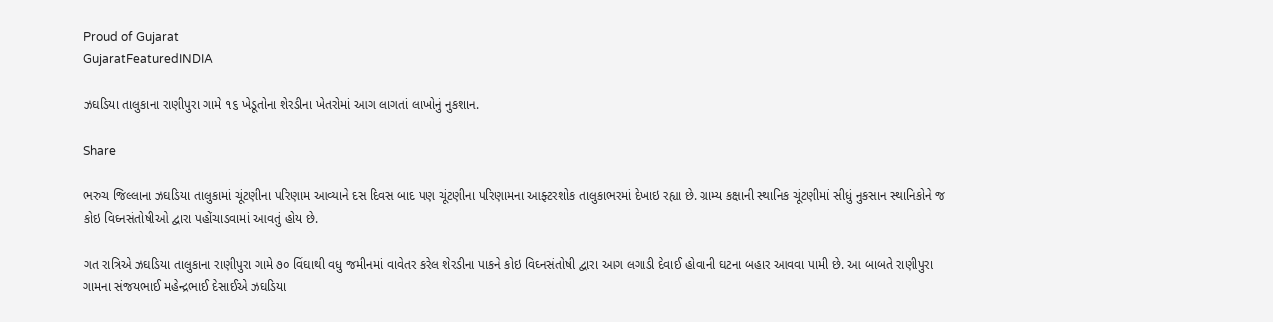Proud of Gujarat
GujaratFeaturedINDIA

ઝઘડિયા તાલુકાના રાણીપુરા ગામે ૧૬ ખેડૂતોના શેરડીના ખેતરોમાં આગ લાગતાં લાખોનું નુકશાન.

Share

ભરુચ જિલ્લાના ઝઘડિયા તાલુકામાં ચૂંટણીના પરિણામ આવ્યાને દસ દિવસ બાદ પણ ચૂંટણીના પરિણામના આફ્ટરશોક તાલુકાભરમાં દેખાઇ રહ્યા છે. ગ્રામ્ય કક્ષાની સ્થાનિક ચૂંટણીમાં સીધું નુકસાન સ્થાનિકોને જ કોઇ વિઘ્નસંતોષીઓ દ્વારા પહોંચાડવામાં આવતું હોય છે.

ગત રાત્રિએ ઝઘડિયા તાલુકાના રાણીપુરા ગામે ૭૦ વિંઘાથી વધુ જમીનમાં વાવેતર કરેલ શેરડીના પાકને કોઇ વિઘ્નસંતોષી દ્વારા આગ લગાડી દેવાઈ હોવાની ઘટના બહાર આવવા પામી છે. આ બાબતે રાણીપુરા ગામના સંજયભાઈ મહેન્દ્રભાઈ દેસાઈએ ઝઘડિયા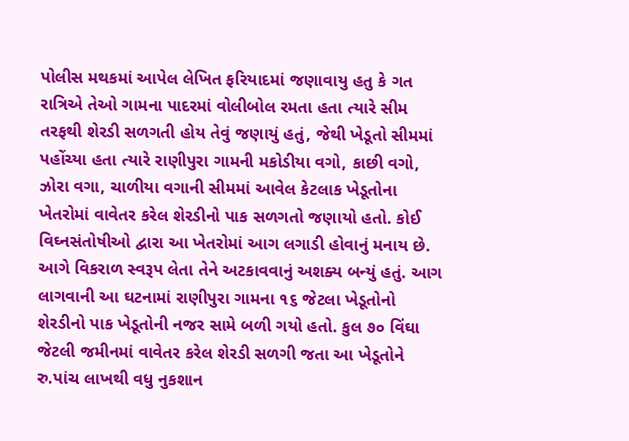પોલીસ મથકમાં આપેલ લેખિત ફરિયાદમાં જણાવાયુ હતુ કે ગત રાત્રિએ તેઓ ગામના પાદરમાં વોલીબોલ રમતા હતા ત્યારે સીમ તરફથી શેરડી સળગતી હોય તેવું જણાયું હતું, જેથી ખેડૂતો સીમમાં પહોંચ્યા હતા ત્યારે રાણીપુરા ગામની મકોડીયા વગો, કાછી વગો, ઝોરા વગા, ચાળીયા વગાની સીમમાં આવેલ કેટલાક ખેડૂતોના ખેતરોમાં વાવેતર કરેલ શેરડીનો પાક સળગતો જણાયો હતો. કોઈ વિઘ્નસંતોષીઓ દ્વારા આ ખેતરોમાં આગ લગાડી હોવાનું મનાય છે. આગે વિકરાળ સ્વરૂપ લેતા તેને અટકાવવાનું અશક્ય બન્યું હતું. આગ લાગવાની આ ઘટનામાં રાણીપુરા ગામના ૧૬ જેટલા ખેડૂતોનો શેરડીનો પાક ખેડૂતોની નજર સામે બળી ગયો હતો. કુલ ૭૦ વિંઘા જેટલી જમીનમાં વાવેતર કરેલ શેરડી સળગી જતા આ ખેડૂતોને રુ.પાંચ લાખથી વધુ નુકશાન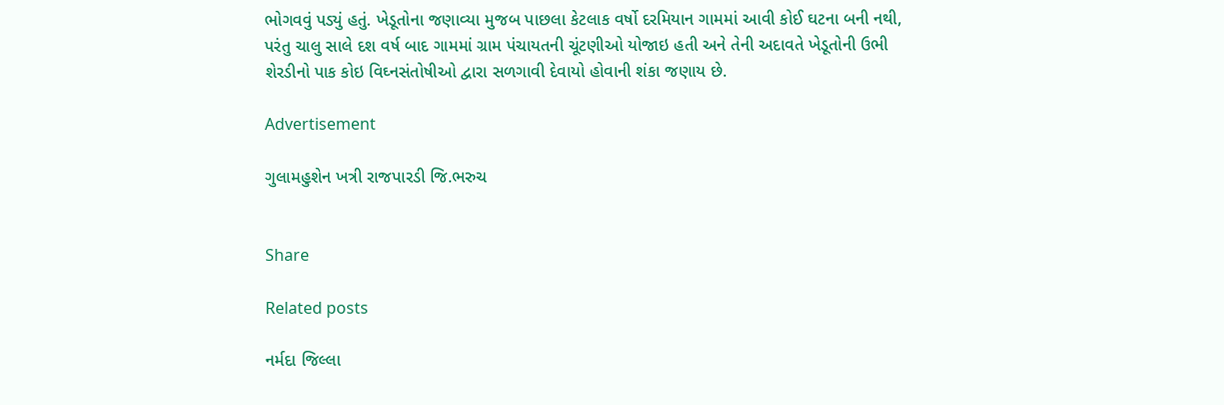ભોગવવું પડ્યું હતું. ખેડૂતોના જણાવ્યા મુજબ પાછલા કેટલાક વર્ષો દરમિયાન ગામમાં આવી કોઈ ઘટના બની નથી, પરંતુ ચાલુ સાલે દશ વર્ષ બાદ ગામમાં ગ્રામ પંચાયતની ચૂંટણીઓ યોજાઇ હતી અને તેની અદાવતે ખેડૂતોની ઉભી શેરડીનો પાક કોઇ વિઘ્નસંતોષીઓ દ્વારા સળગાવી દેવાયો હોવાની શંકા જણાય છે.

Advertisement

ગુલામહુશેન ખત્રી રાજપારડી જિ.ભરુચ


Share

Related posts

નર્મદા જિલ્લા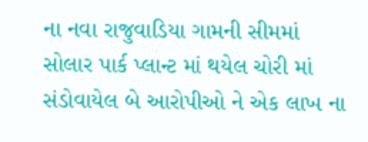ના નવા રાજુવાડિયા ગામની સીમમાં સોલાર પાર્ક પ્લાન્ટ માં થયેલ ચોરી માં સંડોવાયેલ બે આરોપીઓ ને એક લાખ ના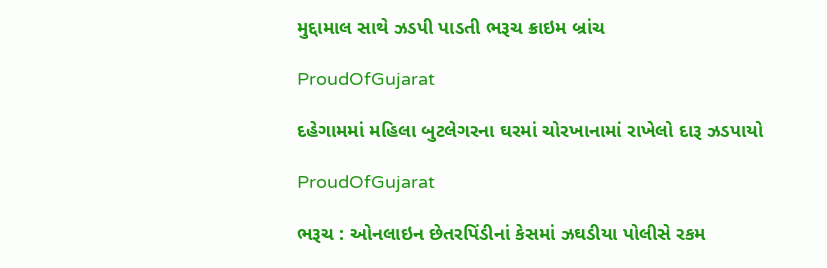મુદ્દામાલ સાથે ઝડપી પાડતી ભરૂચ ક્રાઇમ બ્રાંચ

ProudOfGujarat

દહેગામમાં મહિલા બુટલેગરના ઘરમાં ચોરખાનામાં રાખેલો દારૂ ઝડપાયો

ProudOfGujarat

ભરૂચ : ઓનલાઇન છેતરપિંડીનાં કેસમાં ઝઘડીયા પોલીસે રકમ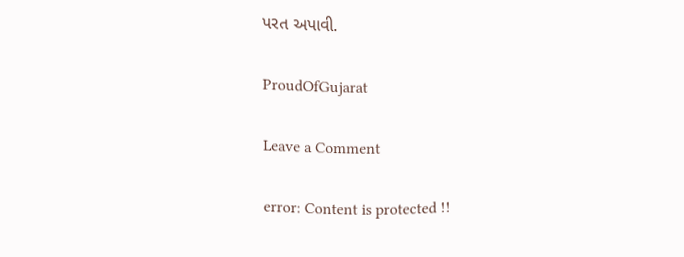પરત અપાવી.

ProudOfGujarat

Leave a Comment

error: Content is protected !!